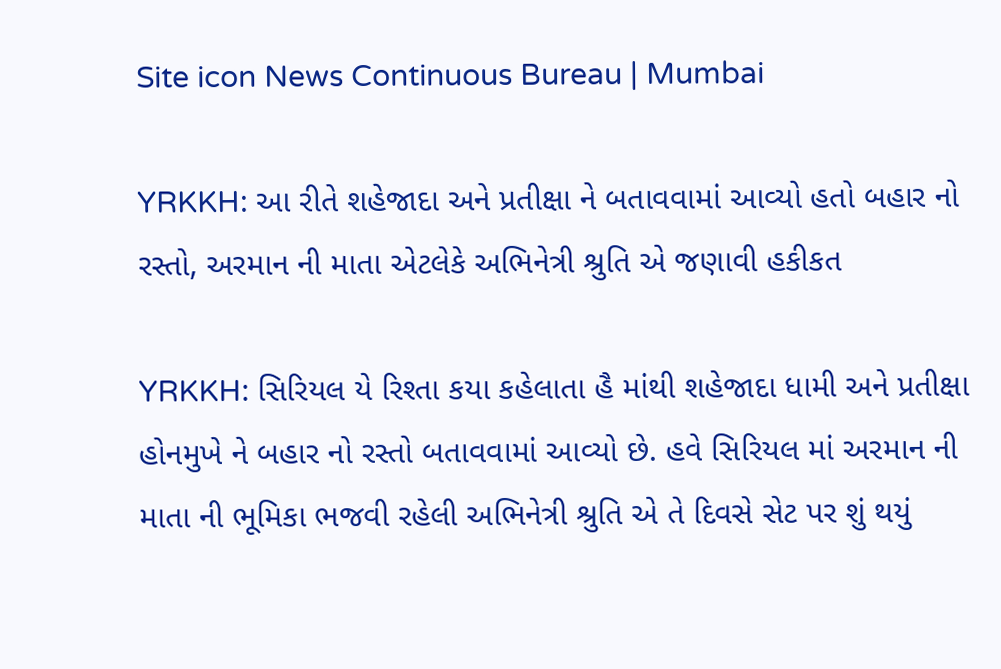Site icon News Continuous Bureau | Mumbai

YRKKH: આ રીતે શહેજાદા અને પ્રતીક્ષા ને બતાવવામાં આવ્યો હતો બહાર નો રસ્તો, અરમાન ની માતા એટલેકે અભિનેત્રી શ્રુતિ એ જણાવી હકીકત

YRKKH: સિરિયલ યે રિશ્તા કયા કહેલાતા હૈ માંથી શહેજાદા ધામી અને પ્રતીક્ષા હોનમુખે ને બહાર નો રસ્તો બતાવવામાં આવ્યો છે. હવે સિરિયલ માં અરમાન ની માતા ની ભૂમિકા ભજવી રહેલી અભિનેત્રી શ્રુતિ એ તે દિવસે સેટ પર શું થયું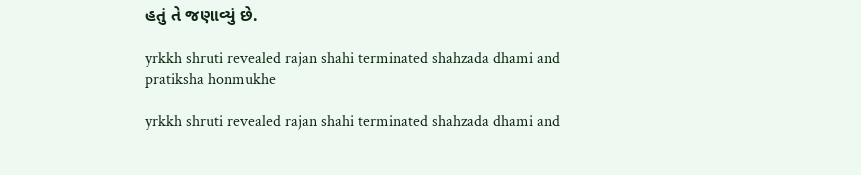હતું તે જણાવ્યું છે.

yrkkh shruti revealed rajan shahi terminated shahzada dhami and pratiksha honmukhe

yrkkh shruti revealed rajan shahi terminated shahzada dhami and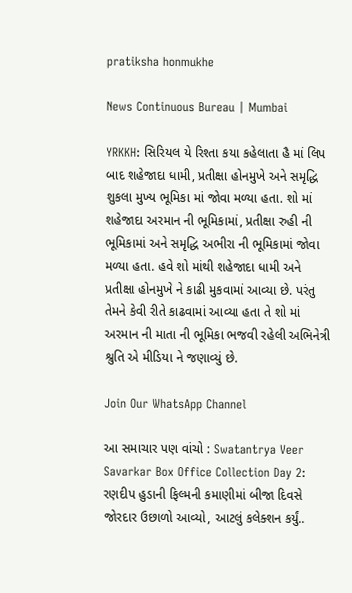pratiksha honmukhe

News Continuous Bureau | Mumbai

YRKKH: સિરિયલ યે રિશ્તા કયા કહેલાતા હૈ માં લિપ બાદ શહેજાદા ધામી, પ્રતીક્ષા હોનમુખે અને સમૃદ્ધિ શુકલા મુખ્ય ભૂમિકા માં જોવા મળ્યા હતા. શો માં શહેજાદા અરમાન ની ભૂમિકામાં, પ્રતીક્ષા રુહી ની ભૂમિકામાં અને સમૃદ્ધિ અભીરા ની ભૂમિકામાં જોવા મળ્યા હતા. હવે શો માંથી શહેજાદા ધામી અને પ્રતીક્ષા હોનમુખે ને કાઢી મુકવામાં આવ્યા છે. પરંતુ તેમને કેવી રીતે કાઢવામાં આવ્યા હતા તે શો માં અરમાન ની માતા ની ભૂમિકા ભજવી રહેલી અભિનેત્રી શ્રુતિ એ મીડિયા ને જણાવ્યું છે.

Join Our WhatsApp Channel

આ સમાચાર પણ વાંચો : Swatantrya Veer Savarkar Box Office Collection Day 2: રણદીપ હુડાની ફિલ્મની કમાણીમાં બીજા દિવસે જોરદાર ઉછાળો આવ્યો, આટલું કલેક્શન કર્યું..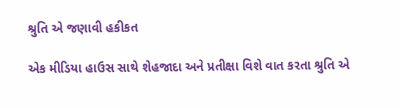શ્રુતિ એ જણાવી હકીકત

એક મીડિયા હાઉસ સાથે શેહજાદા અને પ્રતીક્ષા વિશે વાત કરતા શ્રુતિ એ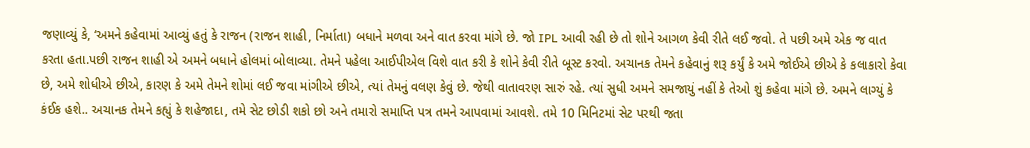જણાવ્યું કે, ‘અમને કહેવામાં આવ્યું હતું કે રાજન (રાજન શાહી, નિર્માતા) બધાને મળવા અને વાત કરવા માંગે છે. જો IPL આવી રહી છે તો શોને આગળ કેવી રીતે લઈ જવો. તે પછી અમે એક જ વાત કરતા હતા.પછી રાજન શાહી એ અમને બધાને હોલમાં બોલાવ્યા. તેમને પહેલા આઈપીએલ વિશે વાત કરી કે શોને કેવી રીતે બૂસ્ટ કરવો. અચાનક તેમને કહેવાનું શરૂ કર્યું કે અમે જોઈએ છીએ કે કલાકારો કેવા છે, અમે શોધીએ છીએ, કારણ કે અમે તેમને શોમાં લઈ જવા માંગીએ છીએ, ત્યાં તેમનું વલણ કેવું છે. જેથી વાતાવરણ સારું રહે. ત્યાં સુધી અમને સમજાયું નહીં કે તેઓ શું કહેવા માંગે છે. અમને લાગ્યું કે કંઈક હશે.. અચાનક તેમને કહ્યું કે શહેજાદા, તમે સેટ છોડી શકો છો અને તમારો સમાપ્તિ પત્ર તમને આપવામાં આવશે. તમે 10 મિનિટમાં સેટ પરથી જતા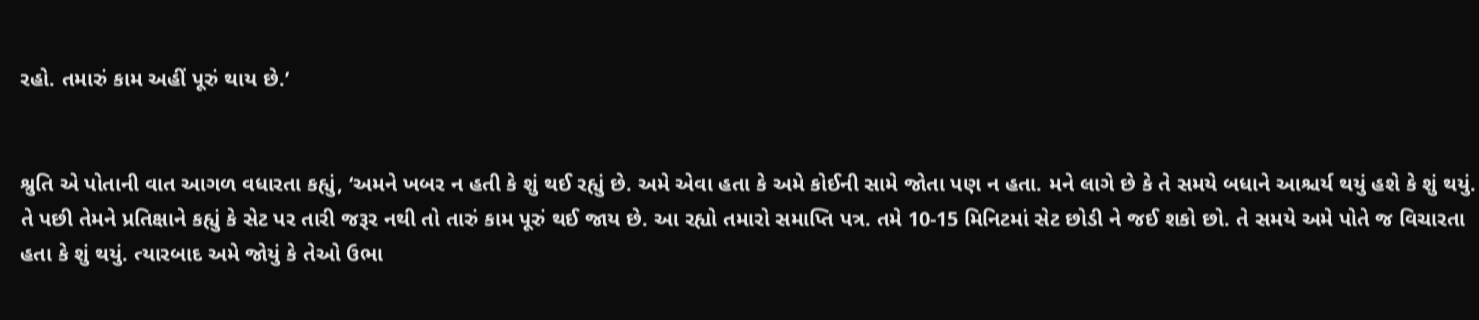રહો. તમારું કામ અહીં પૂરું થાય છે.’


શ્રુતિ એ પોતાની વાત આગળ વધારતા કહ્યું, ‘અમને ખબર ન હતી કે શું થઈ રહ્યું છે. અમે એવા હતા કે અમે કોઈની સામે જોતા પણ ન હતા. મને લાગે છે કે તે સમયે બધાને આશ્ચર્ય થયું હશે કે શું થયું. તે પછી તેમને પ્રતિક્ષાને કહ્યું કે સેટ પર તારી જરૂર નથી તો તારું કામ પૂરું થઈ જાય છે. આ રહ્યો તમારો સમાપ્તિ પત્ર. તમે 10-15 મિનિટમાં સેટ છોડી ને જઈ શકો છો. તે સમયે અમે પોતે જ વિચારતા હતા કે શું થયું. ત્યારબાદ અમે જોયું કે તેઓ ઉભા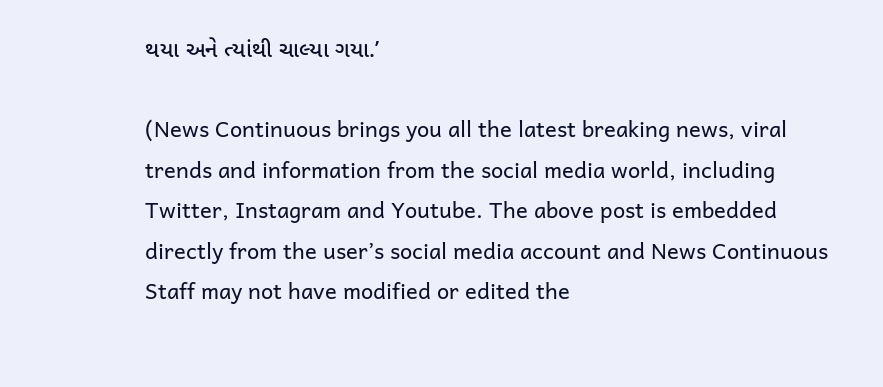થયા અને ત્યાંથી ચાલ્યા ગયા.’

(News Continuous brings you all the latest breaking news, viral trends and information from the social media world, including Twitter, Instagram and Youtube. The above post is embedded directly from the user’s social media account and News Continuous Staff may not have modified or edited the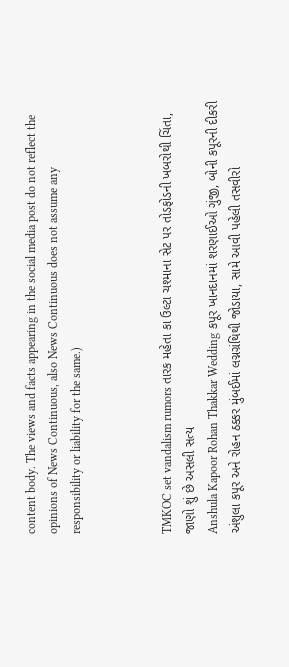content body. The views and facts appearing in the social media post do not reflect the opinions of News Continuous, also News Continuous does not assume any responsibility or liability for the same.)



TMKOC set vandalism rumors તારક મહેતા કા ઉલ્ટા ચશ્માના સેટ પર તોડફોડની ખબરોથી ચિંતા, જાણો શું છે અસલી સત્ય
Anshula Kapoor Rohan Thakkar Wedding કપૂર ખાનદાનમાં શરણાઈઓ ગુંજી, બોની કપૂરની દીકરી અંશુલા કપૂર અને રોહન ઠક્કર મુંબઈમાં લગ્નગ્રંથિથી જોડાયા, સામે આવી પહેલી તસવીરો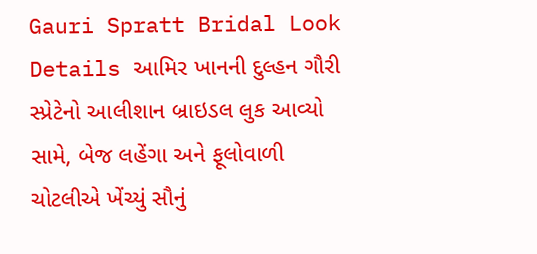Gauri Spratt Bridal Look Details આમિર ખાનની દુલ્હન ગૌરી સ્પ્રેટેનો આલીશાન બ્રાઇડલ લુક આવ્યો સામે, બેજ લહેંગા અને ફૂલોવાળી ચોટલીએ ખેંચ્યું સૌનું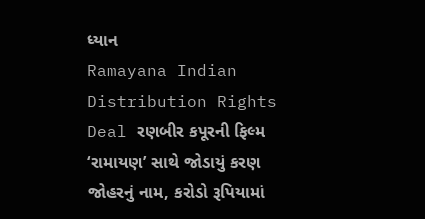ધ્યાન
Ramayana Indian Distribution Rights Deal રણબીર કપૂરની ફિલ્મ ‘રામાયણ’ સાથે જોડાયું કરણ જોહરનું નામ, કરોડો રૂપિયામાં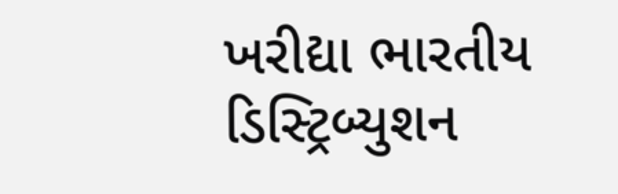ખરીદ્યા ભારતીય ડિસ્ટ્રિબ્યુશન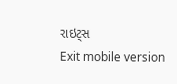રાઇટ્સ
Exit mobile version